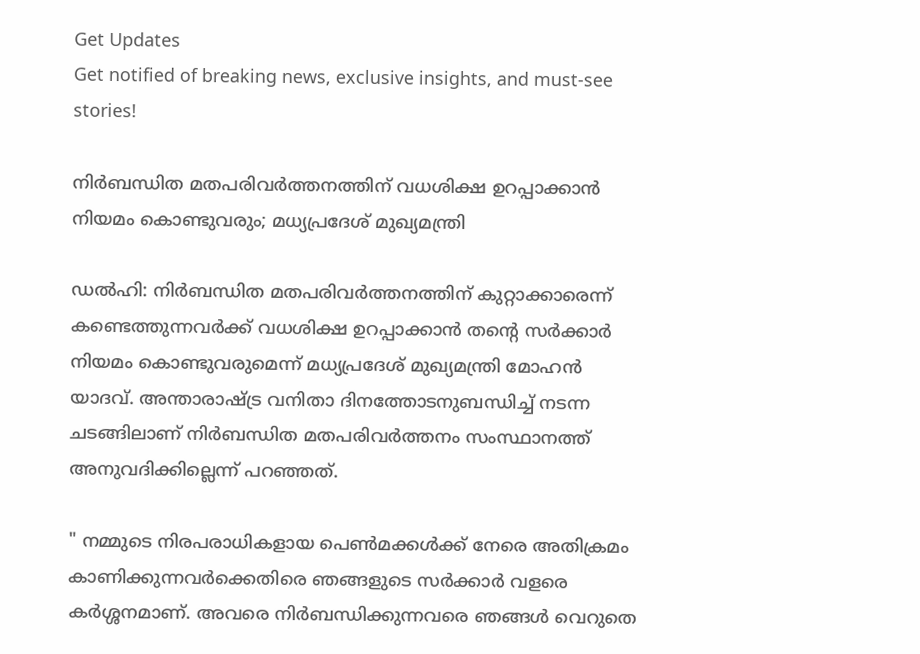Get Updates
Get notified of breaking news, exclusive insights, and must-see stories!

നിർബന്ധിത മതപരിവർത്തനത്തിന് വധശിക്ഷ ഉറപ്പാക്കാൻ നിയമം കൊണ്ടുവരും; മധ്യപ്രദേശ് മുഖ്യമന്ത്രി

ഡൽഹി: നിർബന്ധിത മതപരിവർത്തനത്തിന് കുറ്റാക്കാരെന്ന് കണ്ടെത്തുന്നവർക്ക് വധശിക്ഷ ഉറപ്പാക്കാൻ തന്റെ സർക്കാർ നിയമം കൊണ്ടുവരുമെന്ന് മധ്യപ്രദേശ് മുഖ്യമന്ത്രി മോഹൻ യാദവ്. അന്താരാഷ്ട്ര വനിതാ ദിനത്തോടനുബന്ധിച്ച് നടന്ന ചടങ്ങിലാണ് നിർബന്ധിത മതപരിവർത്തനം സംസ്ഥാനത്ത് അനുവദിക്കില്ലെന്ന് പറഞ്ഞത്.

" നമ്മുടെ നിരപരാധികളായ പെൺമക്കൾക്ക് നേരെ അതിക്രമം കാണിക്കുന്നവർക്കെതിരെ ഞങ്ങളുടെ സർക്കാർ വളരെ കർ‌ശ്ശനമാണ്. അവരെ നിർബന്ധിക്കുന്നവരെ ഞങ്ങൾ വെറുതെ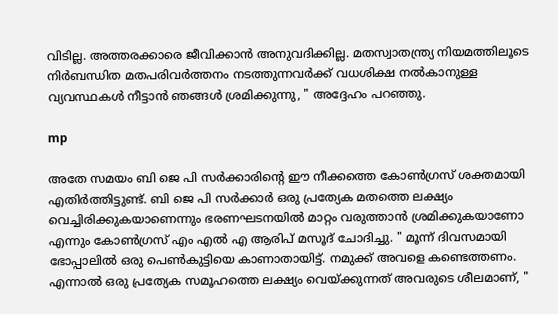വിടില്ല. അത്തരക്കാരെ ജീവിക്കാൻ അനുവദിക്കില്ല. മതസ്വാതന്ത്ര്യ നിയമത്തിലൂടെ നിർബന്ധിത മതപരിവർത്തനം നടത്തുന്നവർക്ക് വധശിക്ഷ നൽകാനുള്ള വ്യവസ്ഥകൾ നീട്ടാൻ‌ ഞങ്ങൾ ശ്രമിക്കുന്നു, " അദ്ദേഹം പറഞ്ഞു.

mp

അതേ സമയം ബി ജെ പി സർക്കാരിന്റെ ഈ നീക്കത്തെ കോൺഗ്രസ് ശക്തമായി എതിർത്തിട്ടുണ്ട്. ബി ജെ പി സർക്കാർ ഒരു പ്രത്യേക മതത്തെ ലക്ഷ്യം വെച്ചിരിക്കുകയാണെന്നും ഭരണഘടനയിൽ മാറ്റം വരുത്താൻ ശ്രമിക്കുകയാണോ എന്നും കോൺഗ്രസ് എം എൽ‌ എ ആരിപ് മസൂദ് ചോദിച്ചു. " മൂന്ന് ദിവസമായി ഭോപ്പാലിൽ ഒരു പെൺകുട്ടിയെ കാണാതായിട്ട്. നമുക്ക് അവളെ കണ്ടെത്തണം. എന്നാൽ ഒരു പ്രത്യേക സമൂഹത്തെ ലക്ഷ്യം വെയ്ക്കുന്നത് അവരുടെ ശീലമാണ്, "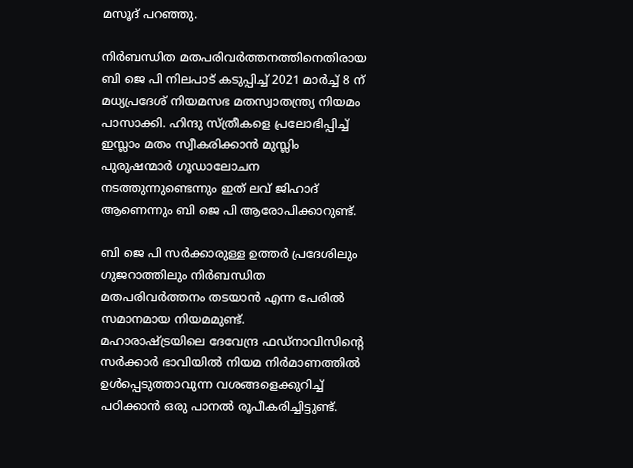മസൂദ് പറഞ്ഞു.

നിർബന്ധിത മതപരിവർത്തനത്തിനെതിരായ ബി ജെ പി നിലപാട് കടുപ്പിച്ച് 2021 മാർച്ച് 8 ന് മധ്യപ്രദേശ് നിയമസഭ മതസ്വാതന്ത്ര്യ നിയമം പാസാക്കി. ഹിന്ദു സ്ത്രീകളെ പ്രലോഭിപ്പിച്ച് ഇസ്ലാം മതം സ്വീകരിക്കാൻ മുസ്ലിം പുരുഷന്മാർ ഗൂഡാലോചന നടത്തുന്നുണ്ടെന്നും ഇത് ലവ് ജിഹാദ് ആണെന്നും ബി ജെ പി ആരോപിക്കാറുണ്ട്.

ബി ജെ പി സർക്കാരുള്ള ഉത്തർ പ്രദേശിലും ഗുജറാത്തിലും നിർബന്ധിത മതപരിവർത്തനം തടയാൻ എന്ന പേരിൽ സമാനമായ നിയമമുണ്ട്.
മഹാരാഷ്ട്രയിലെ ദേവേന്ദ്ര ഫഡ്നാവിസിന്റെ സർക്കാർ ഭാവിയിൽ നിയമ നിർമാണത്തിൽ ഉൾപ്പെടുത്താവുന്ന വശങ്ങളെക്കുറിച്ച് പഠിക്കാൻ ഒരു പാനൽ രൂപീകരിച്ചിട്ടുണ്ട്.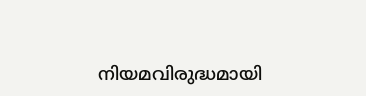നിയമവിരുദ്ധമായി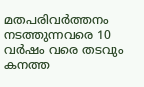മതപരിവർത്തനം നടത്തുന്നവരെ 10 വർഷം വരെ തടവും കനത്ത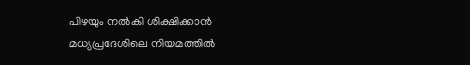പിഴയും നൽകി ശിക്ഷിക്കാൻ മധ്യപ്രദേശിലെ നിയമത്തിൽ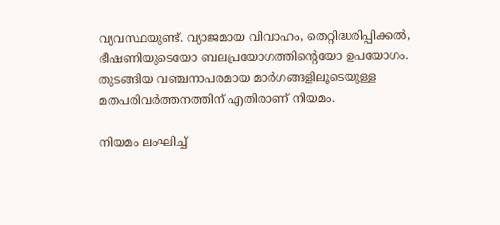വ്യവസ്ഥയുണ്ട്. വ്യാജമായ വിവാഹം, തെറ്റിദ്ധരിപ്പിക്കൽ, ഭീഷണിയുടെയോ ബലപ്രയോഗത്തിന്റെയോ ഉപയോഗം.
തുടങ്ങിയ വഞ്ചനാപരമായ മാർഗങ്ങളിലൂടെയുള്ള മതപരിവർത്തനത്തിന് എതിരാണ് നിയമം.

നിയമം ലംഘിച്ച്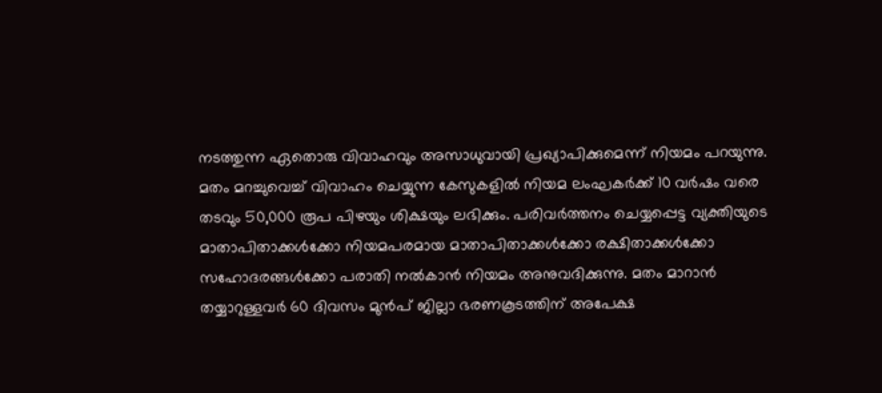നടത്തുന്ന ഏതൊരു വിവാഹവും അസാധുവായി പ്രഖ്യാപിക്കുമെന്ന് നിയമം പറയുന്നു. മതം മറച്ചുവെച്ച് വിവാഹം ചെയ്യുന്ന കേസുകളിൽ നിയമ ലംഘകർക്ക് 10 വർഷം വരെ തടവും 50,000 രൂപ പിഴയും ശിക്ഷയും ലഭിക്കും. പരിവർത്തനം ചെയ്യപ്പെട്ട വ്യക്തിയുടെ മാതാപിതാക്കൾക്കോ നിയമപരമായ മാതാപിതാക്കൾക്കോ രക്ഷിതാക്കൾക്കോ സഹോദരങ്ങൾക്കോ പരാതി നൽകാൻ നിയമം അനുവദിക്കുന്നു. മതം മാറാൻ തയ്യാറുള്ളവർ 60 ദിവസം മുൻപ് ജില്ലാ ഭരണകൂടത്തിന് അപേക്ഷ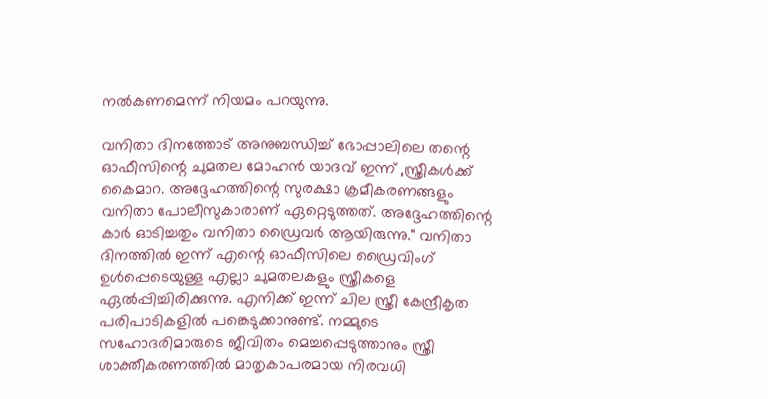നൽകണമെന്ന് നിയമം പറയുന്നു.

വനിതാ ദിനത്തോട് അനുബന്ധിച്ച് ഭോപ്പാലിലെ തന്റെ ഓഫീസിന്റെ ചുമതല മോഹൻ യാദവ് ഇന്ന് ,സ്ത്രീകൾക്ക് കൈമാറ. അദ്ദേഹത്തിന്റെ സുരക്ഷാ ക്രമീകരണങ്ങളും വനിതാ പോലീസുകാരാണ് ഏറ്റെടുത്തത്. അദ്ദേഹത്തിന്റെ കാർ ഓടിച്ചതും വനിതാ ഡ്രൈവർ ആയിരുന്നു." വനിതാ ദിനത്തിൽ ഇന്ന് എന്റെ ഓഫീസിലെ ഡ്രൈവിംഗ് ഉൾപ്പെടെയുള്ള എല്ലാ ചുമതലകളും സ്ത്രീകളെ ഏൽപ്പിച്ചിരിക്കുന്നു. എനിക്ക് ഇന്ന് ചില സ്ത്രീ കേന്ദ്രീകൃത പരിപാടികളിൽ പങ്കെടുക്കാനുണ്ട്. നമ്മുടെ സഹോദരിമാരുടെ ജീവിതം മെച്ചപ്പെടുത്താനും സ്ത്രീ ശാക്തീകരണത്തിൽ മാതൃകാപരമായ നിരവധി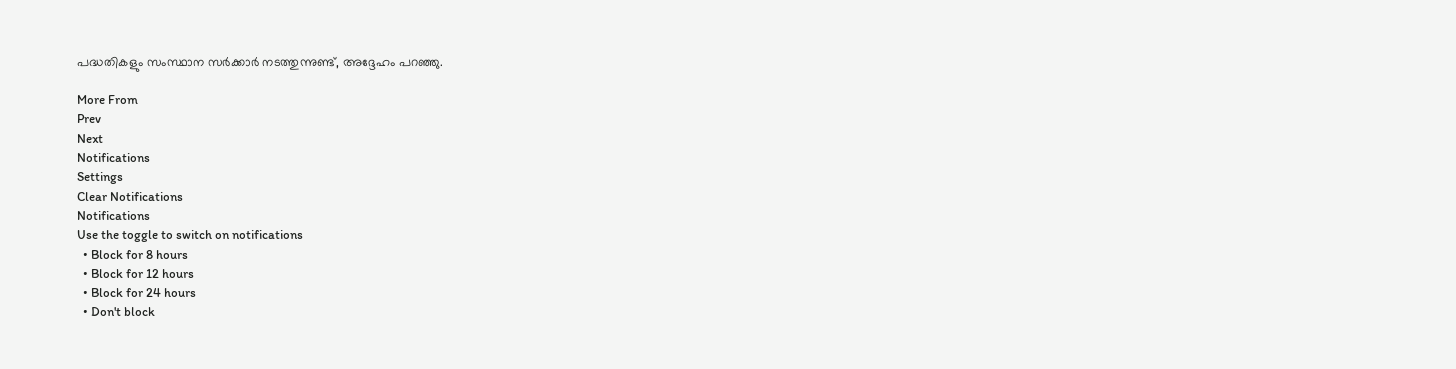പദ്ധതികളും സംസ്ഥാന സർക്കാർ നടത്തുന്നുണ്ട്, അദ്ദേഹം പറഞ്ഞു.

More From
Prev
Next
Notifications
Settings
Clear Notifications
Notifications
Use the toggle to switch on notifications
  • Block for 8 hours
  • Block for 12 hours
  • Block for 24 hours
  • Don't block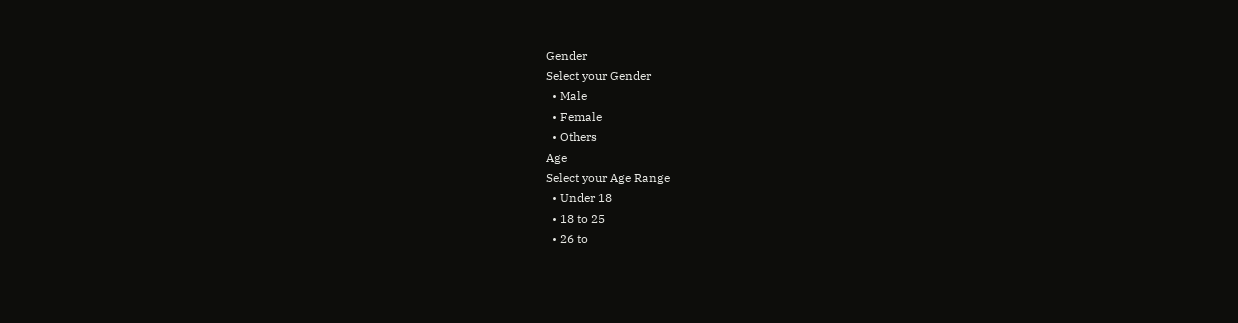Gender
Select your Gender
  • Male
  • Female
  • Others
Age
Select your Age Range
  • Under 18
  • 18 to 25
  • 26 to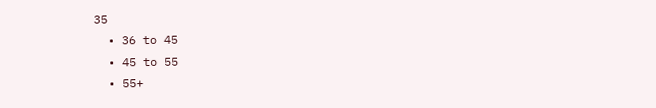35
  • 36 to 45
  • 45 to 55
  • 55+